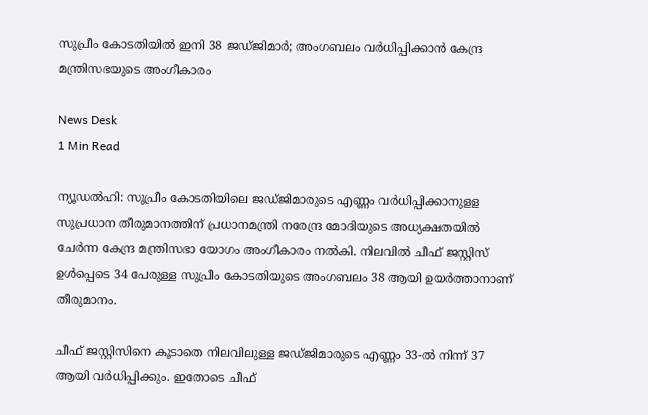സുപ്രീം കോടതിയിൽ ഇനി 38 ജഡ്ജിമാർ; അംഗബലം വർധിപ്പിക്കാൻ കേന്ദ്ര മന്ത്രിസഭയുടെ അംഗീകാരം

News Desk
1 Min Read

ന്യൂഡൽഹി: സുപ്രീം കോടതിയിലെ ജഡ്ജിമാരുടെ എണ്ണം വർധിപ്പിക്കാനുളള സുപ്രധാന തീരുമാനത്തിന് പ്രധാനമന്ത്രി നരേന്ദ്ര മോദിയുടെ അധ്യക്ഷതയിൽ ചേർന്ന കേന്ദ്ര മന്ത്രിസഭാ യോഗം അംഗീകാരം നൽകി. നിലവിൽ ചീഫ് ജസ്റ്റിസ് ഉൾപ്പെടെ 34 പേരുള്ള സുപ്രീം കോടതിയുടെ അംഗബലം 38 ആയി ഉയർത്താനാണ് തീരുമാനം.

ചീഫ് ജസ്റ്റിസിനെ കൂടാതെ നിലവിലുള്ള ജഡ്ജിമാരുടെ എണ്ണം 33-ൽ നിന്ന് 37 ആയി വർധിപ്പിക്കും. ഇതോടെ ചീഫ്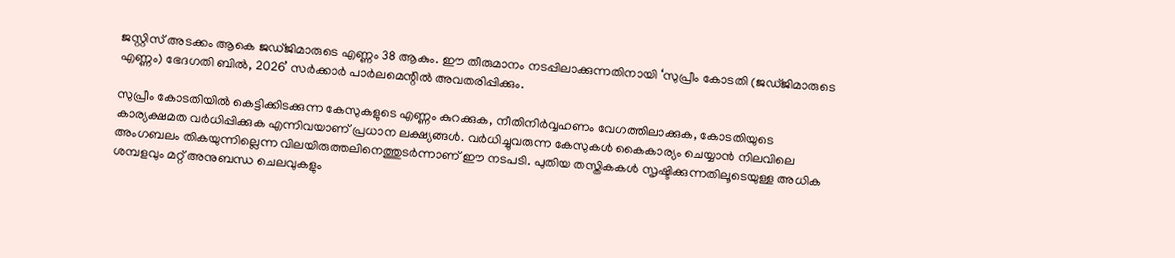ജസ്റ്റിസ് അടക്കം ആകെ ജഡ്ജിമാരുടെ എണ്ണം 38 ആകും. ഈ തീരുമാനം നടപ്പിലാക്കുന്നതിനായി ‘സുപ്രീം കോടതി (ജഡ്ജിമാരുടെ എണ്ണം) ഭേദഗതി ബിൽ, 2026’ സർക്കാർ പാർലമെന്റിൽ അവതരിപ്പിക്കും.

സുപ്രീം കോടതിയിൽ കെട്ടിക്കിടക്കുന്ന കേസുകളുടെ എണ്ണം കുറക്കുക, നീതിനിർവ്വഹണം വേഗത്തിലാക്കുക, കോടതിയുടെ കാര്യക്ഷമത വർധിപ്പിക്കുക എന്നിവയാണ് പ്രധാന ലക്ഷ്യങ്ങൾ. വർധിച്ചുവരുന്ന കേസുകൾ കൈകാര്യം ചെയ്യാൻ നിലവിലെ അംഗബലം തികയുന്നില്ലെന്ന വിലയിരുത്തലിനെത്തുടർന്നാണ് ഈ നടപടി. പുതിയ തസ്തികകൾ സൃഷ്ടിക്കുന്നതിലൂടെയുള്ള അധിക ശമ്പളവും മറ്റ് അനുബന്ധ ചെലവുകളും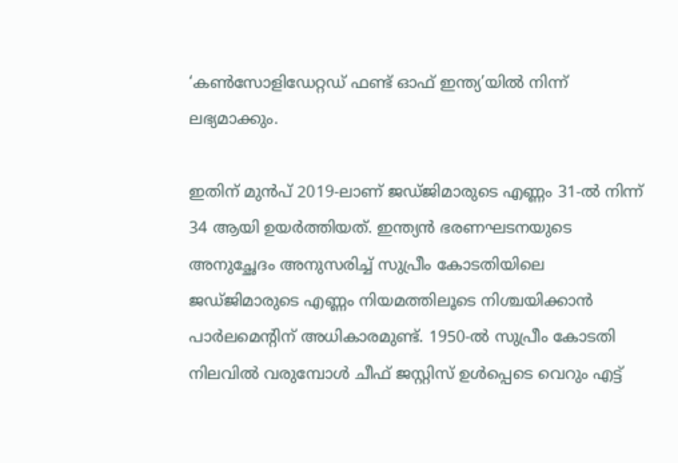‘കൺസോളിഡേറ്റഡ് ഫണ്ട് ഓഫ് ഇന്ത്യ’യിൽ നിന്ന് ലഭ്യമാക്കും.

ഇതിന് മുൻപ് 2019-ലാണ് ജഡ്ജിമാരുടെ എണ്ണം 31-ൽ നിന്ന് 34 ആയി ഉയർത്തിയത്. ഇന്ത്യൻ ഭരണഘടനയുടെ അനുച്ഛേദം അനുസരിച്ച് സുപ്രീം കോടതിയിലെ ജഡ്ജിമാരുടെ എണ്ണം നിയമത്തിലൂടെ നിശ്ചയിക്കാൻ പാർലമെന്റിന് അധികാരമുണ്ട്. 1950-ൽ സുപ്രീം കോടതി നിലവിൽ വരുമ്പോൾ ചീഫ് ജസ്റ്റിസ് ഉൾപ്പെടെ വെറും എട്ട്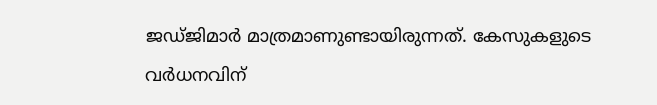ജഡ്ജിമാർ മാത്രമാണുണ്ടായിരുന്നത്. കേസുകളുടെ വർധനവിന്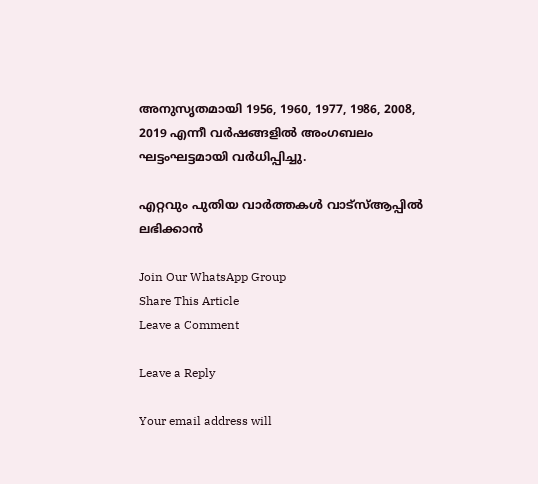അനുസൃതമായി 1956, 1960, 1977, 1986, 2008, 2019 എന്നീ വർഷങ്ങളിൽ അംഗബലം ഘട്ടംഘട്ടമായി വർധിപ്പിച്ചു.

എറ്റവും പുതിയ വാർത്തകൾ വാട്സ്ആപ്പിൽ ലഭിക്കാൻ

Join Our WhatsApp Group
Share This Article
Leave a Comment

Leave a Reply

Your email address will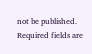not be published. Required fields are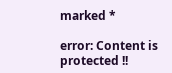marked *

error: Content is protected !!